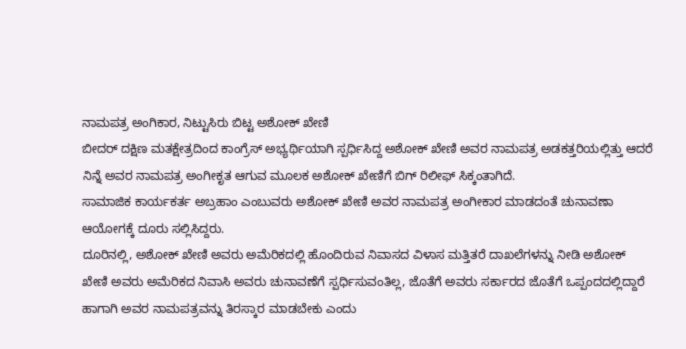ನಾಮಪತ್ರ ಅಂಗಿಕಾರ, ನಿಟ್ಟುಸಿರು ಬಿಟ್ಟ ಅಶೋಕ್ ಖೇಣಿ
ಬೀದರ್ ದಕ್ಷಿಣ ಮತಕ್ಷೇತ್ರದಿಂದ ಕಾಂಗ್ರೆಸ್ ಅಭ್ಯರ್ಥಿಯಾಗಿ ಸ್ಪರ್ಧಿಸಿದ್ದ ಅಶೋಕ್ ಖೇಣಿ ಅವರ ನಾಮಪತ್ರ ಅಡಕತ್ತರಿಯಲ್ಲಿತ್ತು ಆದರೆ ನಿನ್ನೆ ಅವರ ನಾಮಪತ್ರ ಅಂಗೀಕೃತ ಆಗುವ ಮೂಲಕ ಅಶೋಕ್ ಖೇಣಿಗೆ ಬಿಗ್ ರಿಲೀಫ್ ಸಿಕ್ಕಂತಾಗಿದೆ.
ಸಾಮಾಜಿಕ ಕಾರ್ಯಕರ್ತ ಅಬ್ರಹಾಂ ಎಂಬುವರು ಅಶೋಕ್ ಖೇಣಿ ಅವರ ನಾಮಪತ್ರ ಅಂಗೀಕಾರ ಮಾಡದಂತೆ ಚುನಾವಣಾ ಆಯೋಗಕ್ಕೆ ದೂರು ಸಲ್ಲಿಸಿದ್ದರು.
ದೂರಿನಲ್ಲಿ, ಅಶೋಕ್ ಖೇಣಿ ಅವರು ಅಮೆರಿಕದಲ್ಲಿ ಹೊಂದಿರುವ ನಿವಾಸದ ವಿಳಾಸ ಮತ್ತಿತರೆ ದಾಖಲೆಗಳನ್ನು ನೀಡಿ ಅಶೋಕ್ ಖೇಣಿ ಅವರು ಅಮೆರಿಕದ ನಿವಾಸಿ ಅವರು ಚುನಾವಣೆಗೆ ಸ್ಪರ್ಧಿಸುವಂತಿಲ್ಲ, ಜೊತೆಗೆ ಅವರು ಸರ್ಕಾರದ ಜೊತೆಗೆ ಒಪ್ಪಂದದಲ್ಲಿದ್ದಾರೆ ಹಾಗಾಗಿ ಅವರ ನಾಮಪತ್ರವನ್ನು ತಿರಸ್ಕಾರ ಮಾಡಬೇಕು ಎಂದು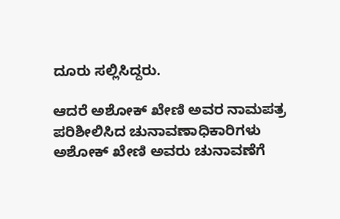ದೂರು ಸಲ್ಲಿಸಿದ್ದರು.

ಆದರೆ ಅಶೋಕ್ ಖೇಣಿ ಅವರ ನಾಮಪತ್ರ ಪರಿಶೀಲಿಸಿದ ಚುನಾವಣಾಧಿಕಾರಿಗಳು ಅಶೋಕ್ ಖೇಣಿ ಅವರು ಚುನಾವಣೆಗೆ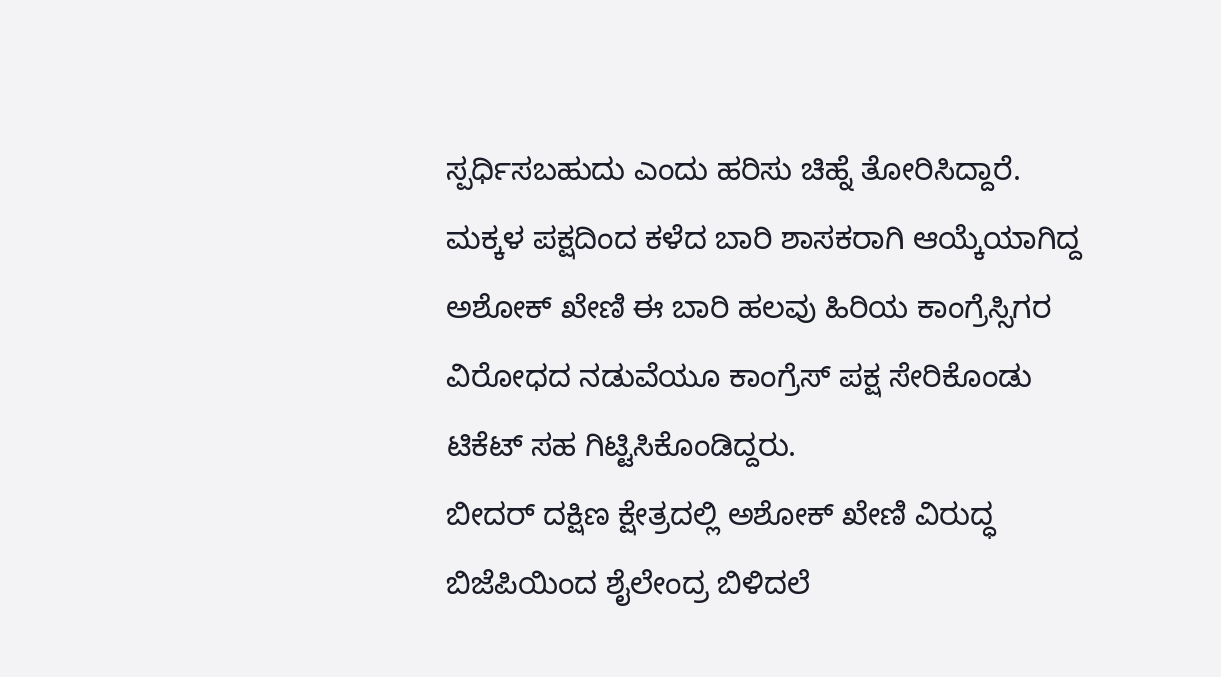ಸ್ಪರ್ಧಿಸಬಹುದು ಎಂದು ಹರಿಸು ಚಿಹ್ನೆ ತೋರಿಸಿದ್ದಾರೆ.
ಮಕ್ಕಳ ಪಕ್ಷದಿಂದ ಕಳೆದ ಬಾರಿ ಶಾಸಕರಾಗಿ ಆಯ್ಕೆಯಾಗಿದ್ದ ಅಶೋಕ್ ಖೇಣಿ ಈ ಬಾರಿ ಹಲವು ಹಿರಿಯ ಕಾಂಗ್ರೆಸ್ಸಿಗರ ವಿರೋಧದ ನಡುವೆಯೂ ಕಾಂಗ್ರೆಸ್ ಪಕ್ಷ ಸೇರಿಕೊಂಡು ಟಿಕೆಟ್ ಸಹ ಗಿಟ್ಟಿಸಿಕೊಂಡಿದ್ದರು.
ಬೀದರ್ ದಕ್ಷಿಣ ಕ್ಷೇತ್ರದಲ್ಲಿ ಅಶೋಕ್ ಖೇಣಿ ವಿರುದ್ಧ ಬಿಜೆಪಿಯಿಂದ ಶೈಲೇಂದ್ರ ಬಿಳಿದಲೆ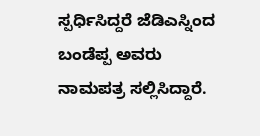ಸ್ಪರ್ಧಿಸಿದ್ದರೆ ಜೆಡಿಎಸ್ನಿಂದ ಬಂಡೆಪ್ಪ ಅವರು ನಾಮಪತ್ರ ಸಲ್ಲಿಸಿದ್ದಾರೆ.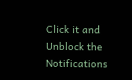Click it and Unblock the Notifications